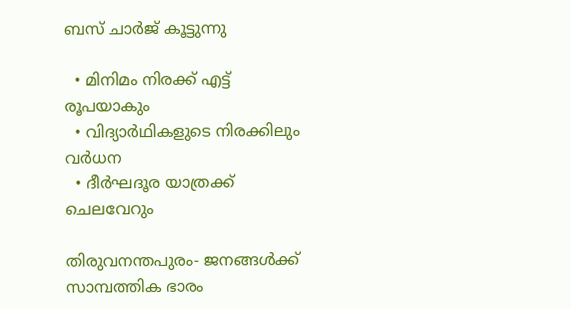ബസ് ചാർജ് കൂട്ടുന്നു

  • മിനിമം നിരക്ക് എട്ട് രൂപയാകും
  • വിദ്യാർഥികളുടെ നിരക്കിലും വർധന
  • ദീർഘദൂര യാത്രക്ക് ചെലവേറും

തിരുവനന്തപുരം- ജനങ്ങൾക്ക് സാമ്പത്തിക ഭാരം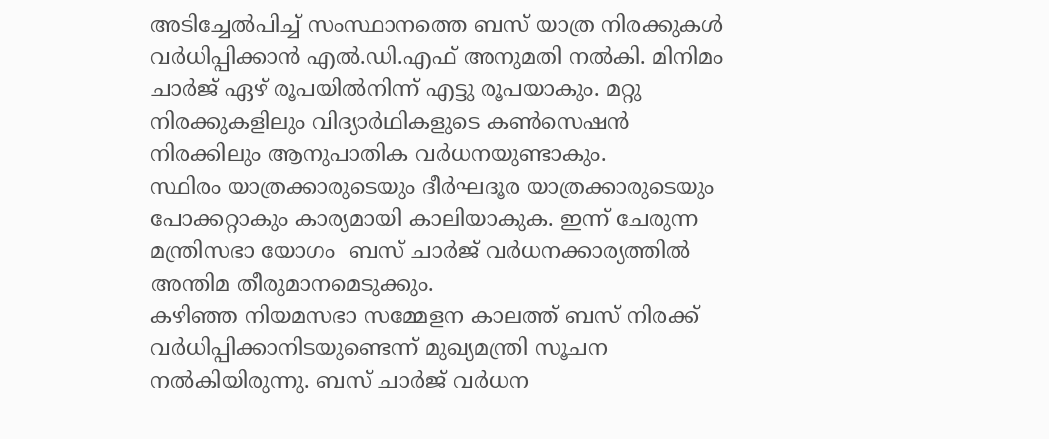അടിച്ചേൽപിച്ച് സംസ്ഥാനത്തെ ബസ് യാത്ര നിരക്കുകൾ വർധിപ്പിക്കാൻ എൽ.ഡി.എഫ് അനുമതി നൽകി. മിനിമം ചാർജ് ഏഴ് രൂപയിൽനിന്ന് എട്ടു രൂപയാകും. മറ്റു നിരക്കുകളിലും വിദ്യാർഥികളുടെ കൺസെഷൻ നിരക്കിലും ആനുപാതിക വർധനയുണ്ടാകും.
സ്ഥിരം യാത്രക്കാരുടെയും ദീർഘദൂര യാത്രക്കാരുടെയും പോക്കറ്റാകും കാര്യമായി കാലിയാകുക. ഇന്ന് ചേരുന്ന മന്ത്രിസഭാ യോഗം  ബസ് ചാർജ് വർധനക്കാര്യത്തിൽ അന്തിമ തീരുമാനമെടുക്കും.
കഴിഞ്ഞ നിയമസഭാ സമ്മേളന കാലത്ത് ബസ് നിരക്ക് വർധിപ്പിക്കാനിടയുണ്ടെന്ന് മുഖ്യമന്ത്രി സൂചന നൽകിയിരുന്നു. ബസ് ചാർജ് വർധന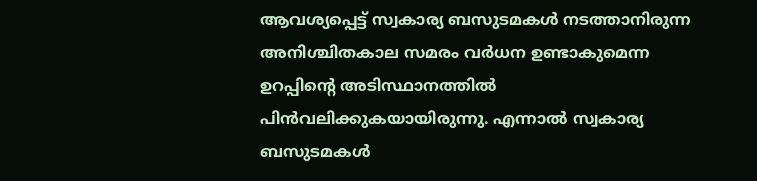ആവശ്യപ്പെട്ട് സ്വകാര്യ ബസുടമകൾ നടത്താനിരുന്ന അനിശ്ചിതകാല സമരം വർധന ഉണ്ടാകുമെന്ന ഉറപ്പിന്റെ അടിസ്ഥാനത്തിൽ പിൻവലിക്കുകയായിരുന്നു. എന്നാൽ സ്വകാര്യ ബസുടമകൾ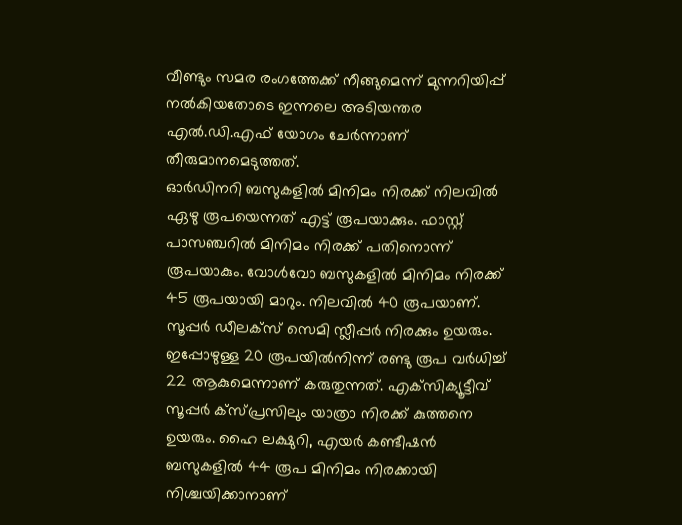വീണ്ടും സമര രംഗത്തേക്ക് നീങ്ങുമെന്ന് മുന്നറിയിപ്പ് നൽകിയതോടെ ഇന്നലെ അടിയന്തര എൽ.ഡി.എഫ് യോഗം ചേർന്നാണ് തീരുമാനമെടുത്തത്.
ഓർഡിനറി ബസുകളിൽ മിനിമം നിരക്ക് നിലവിൽ ഏഴു രൂപയെന്നത് എട്ട് രൂപയാക്കും. ഫാസ്റ്റ് പാസഞ്ചറിൽ മിനിമം നിരക്ക് പതിനൊന്ന് രൂപയാകും. വോൾവോ ബസുകളിൽ മിനിമം നിരക്ക് 45 രൂപയായി മാറും. നിലവിൽ 40 രൂപയാണ്. സൂപ്പർ ഡീലക്‌സ് സെമി സ്ലീപ്പർ നിരക്കും ഉയരും. ഇപ്പോഴുള്ള 20 രൂപയിൽനിന്ന് രണ്ടു രൂപ വർധിച്ച് 22 ആകുമെന്നാണ് കരുതുന്നത്. എക്‌സിക്യൂട്ടീവ് സൂപ്പർ ക്‌സ്പ്രസിലും യാത്രാ നിരക്ക് കുത്തനെ ഉയരും. ഹൈ ലക്ഷുറി, എയർ കണ്ടീഷൻ ബസുകളിൽ 44 രൂപ മിനിമം നിരക്കായി നിശ്ചയിക്കാനാണ്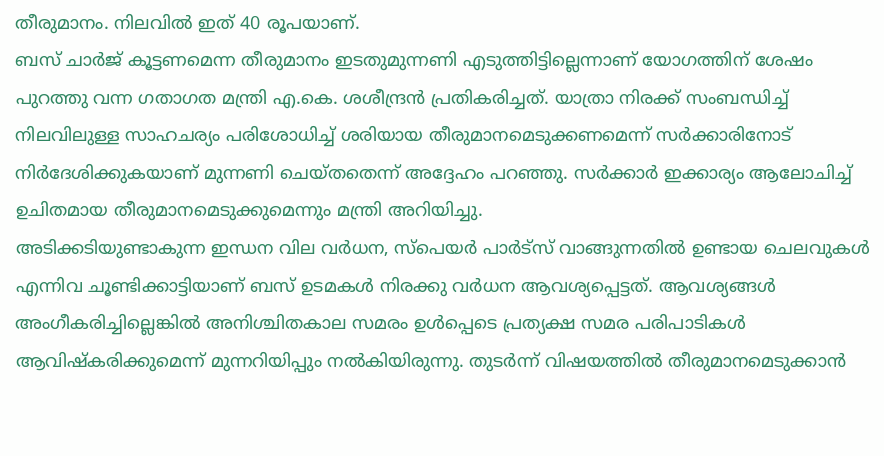തീരുമാനം. നിലവിൽ ഇത് 40 രൂപയാണ്.
ബസ് ചാർജ് കൂട്ടണമെന്ന തീരുമാനം ഇടതുമുന്നണി എടുത്തിട്ടില്ലെന്നാണ് യോഗത്തിന് ശേഷം പുറത്തു വന്ന ഗതാഗത മന്ത്രി എ.കെ. ശശീന്ദ്രൻ പ്രതികരിച്ചത്. യാത്രാ നിരക്ക് സംബന്ധിച്ച് നിലവിലുള്ള സാഹചര്യം പരിശോധിച്ച് ശരിയായ തീരുമാനമെടുക്കണമെന്ന് സർക്കാരിനോട് നിർദേശിക്കുകയാണ് മുന്നണി ചെയ്തതെന്ന് അദ്ദേഹം പറഞ്ഞു. സർക്കാർ ഇക്കാര്യം ആലോചിച്ച് ഉചിതമായ തീരുമാനമെടുക്കുമെന്നും മന്ത്രി അറിയിച്ചു.
അടിക്കടിയുണ്ടാകുന്ന ഇന്ധന വില വർധന, സ്‌പെയർ പാർട്‌സ് വാങ്ങുന്നതിൽ ഉണ്ടായ ചെലവുകൾ എന്നിവ ചൂണ്ടിക്കാട്ടിയാണ് ബസ് ഉടമകൾ നിരക്കു വർധന ആവശ്യപ്പെട്ടത്. ആവശ്യങ്ങൾ അംഗീകരിച്ചില്ലെങ്കിൽ അനിശ്ചിതകാല സമരം ഉൾപ്പെടെ പ്രത്യക്ഷ സമര പരിപാടികൾ ആവിഷ്‌കരിക്കുമെന്ന് മുന്നറിയിപ്പും നൽകിയിരുന്നു. തുടർന്ന് വിഷയത്തിൽ തീരുമാനമെടുക്കാൻ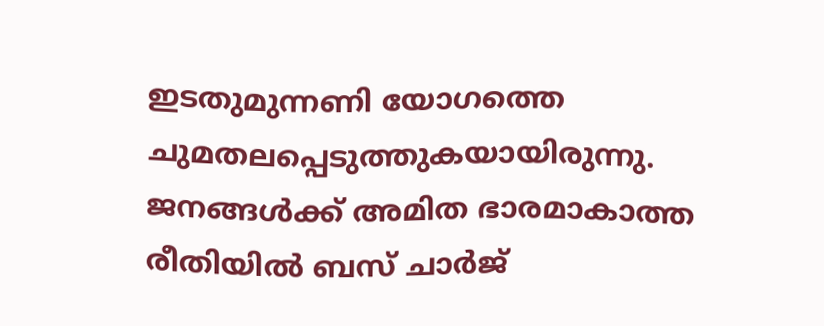ഇടതുമുന്നണി യോഗത്തെ ചുമതലപ്പെടുത്തുകയായിരുന്നു.
ജനങ്ങൾക്ക് അമിത ഭാരമാകാത്ത രീതിയിൽ ബസ് ചാർജ്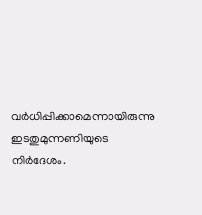വർധിപ്പിക്കാമെന്നായിരുന്നു ഇടതുമുന്നണിയുടെ നിർദേശം.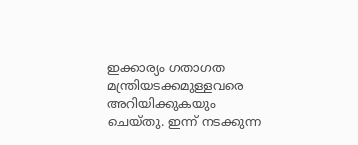ഇക്കാര്യം ഗതാഗത മന്ത്രിയടക്കമുള്ളവരെ അറിയിക്കുകയും ചെയ്തു. ഇന്ന് നടക്കുന്ന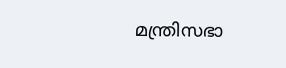മന്ത്രിസഭാ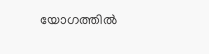യോഗത്തിൽ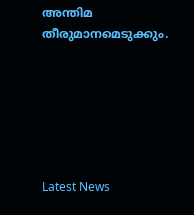അന്തിമ തീരുമാനമെടുക്കും.






Latest News